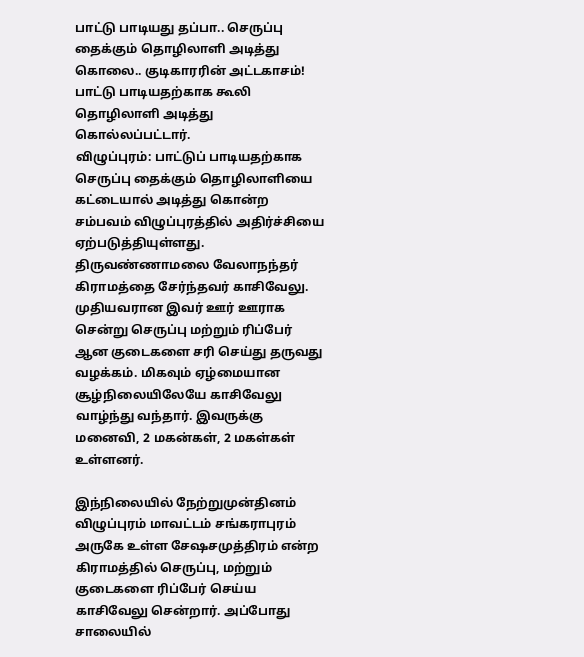பாட்டு பாடியது தப்பா.. செருப்பு தைக்கும் தொழிலாளி அடித்து கொலை.. குடிகாரரின் அட்டகாசம்!
பாட்டு பாடியதற்காக கூலி தொழிலாளி அடித்து கொல்லப்பட்டார்.
விழுப்புரம்: பாட்டுப் பாடியதற்காக செருப்பு தைக்கும் தொழிலாளியை கட்டையால் அடித்து கொன்ற சம்பவம் விழுப்புரத்தில் அதிர்ச்சியை ஏற்படுத்தியுள்ளது.
திருவண்ணாமலை வேலாநந்தர் கிராமத்தை சேர்ந்தவர் காசிவேலு. முதியவரான இவர் ஊர் ஊராக சென்று செருப்பு மற்றும் ரிப்பேர் ஆன குடைகளை சரி செய்து தருவது வழக்கம். மிகவும் ஏழ்மையான சூழ்நிலையிலேயே காசிவேலு வாழ்ந்து வந்தார். இவருக்கு மனைவி, 2 மகன்கள், 2 மகள்கள் உள்ளனர்.

இந்நிலையில் நேற்றுமுன்தினம் விழுப்புரம் மாவட்டம் சங்கராபுரம் அருகே உள்ள சேஷசமுத்திரம் என்ற கிராமத்தில் செருப்பு, மற்றும் குடைகளை ரிப்பேர் செய்ய காசிவேலு சென்றார். அப்போது சாலையில்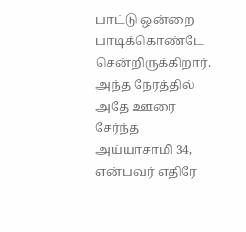பாட்டு ஒன்றை பாடிக்கொண்டே சென்றிருக்கிறார்.
அந்த நேரத்தில் அதே ஊரை சேர்ந்த அய்யாசாமி 34, என்பவர் எதிரே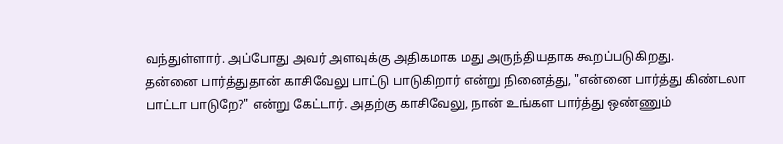வந்துள்ளார். அப்போது அவர் அளவுக்கு அதிகமாக மது அருந்தியதாக கூறப்படுகிறது.
தன்னை பார்த்துதான் காசிவேலு பாட்டு பாடுகிறார் என்று நினைத்து, "என்னை பார்த்து கிண்டலா பாட்டா பாடுறே?" என்று கேட்டார். அதற்கு காசிவேலு, நான் உங்கள பார்த்து ஒண்ணும்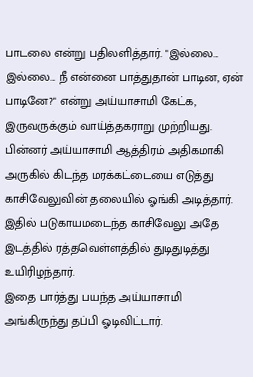பாடலை என்று பதிலளித்தார். "இல்லை... இல்லை... நீ என்னை பாத்துதான் பாடின, ஏன் பாடினே?" என்று அய்யாசாமி கேட்க, இருவருக்கும் வாய்த்தகராறு முற்றியது.
பின்னர் அய்யாசாமி ஆத்திரம் அதிகமாகி அருகில் கிடந்த மரக்கட்டையை எடுத்து காசிவேலுவின் தலையில் ஓங்கி அடித்தார். இதில் படுகாயமடைந்த காசிவேலு அதே இடத்தில் ரத்தவெள்ளத்தில் துடிதுடித்து உயிரிழந்தார்.
இதை பார்த்து பயந்த அய்யாசாமி அங்கிருந்து தப்பி ஓடிவிட்டார்.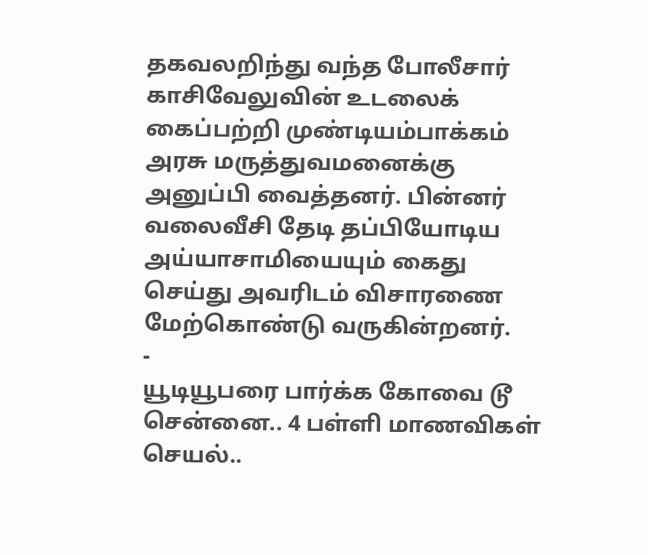தகவலறிந்து வந்த போலீசார் காசிவேலுவின் உடலைக் கைப்பற்றி முண்டியம்பாக்கம் அரசு மருத்துவமனைக்கு அனுப்பி வைத்தனர். பின்னர் வலைவீசி தேடி தப்பியோடிய அய்யாசாமியையும் கைது செய்து அவரிடம் விசாரணை மேற்கொண்டு வருகின்றனர்.
-
யூடியூபரை பார்க்க கோவை டூ சென்னை.. 4 பள்ளி மாணவிகள் செயல்..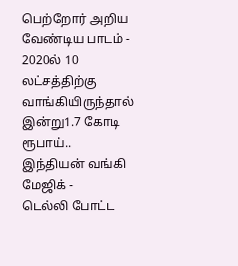பெற்றோர் அறிய வேண்டிய பாடம் -
2020ல் 10 லட்சத்திற்கு வாங்கியிருந்தால் இன்று1.7 கோடி ரூபாய்.. இந்தியன் வங்கி மேஜிக் -
டெல்லி போட்ட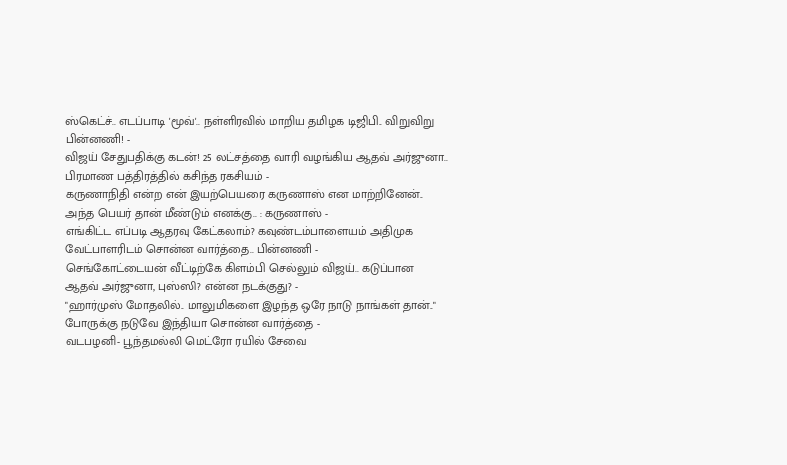ஸ்கெட்ச்.. எடப்பாடி 'மூவ்'.. நள்ளிரவில் மாறிய தமிழக டிஜிபி.. விறுவிறு பின்னணி! -
விஜய் சேதுபதிக்கு கடன்! 25 லட்சத்தை வாரி வழங்கிய ஆதவ் அர்ஜுனா.. பிரமாண பத்திரத்தில் கசிந்த ரகசியம் -
கருணாநிதி என்ற என் இயற்பெயரை கருணாஸ் என மாற்றினேன்.. அந்த பெயர் தான் மீண்டும் எனக்கு.. : கருணாஸ் -
எங்கிட்ட எப்படி ஆதரவு கேட்கலாம்? கவுண்டம்பாளையம் அதிமுக வேட்பாளரிடம் சொன்ன வார்த்தை.. பின்னணி -
செங்கோட்டையன் வீட்டிற்கே கிளம்பி செல்லும் விஜய்.. கடுப்பான ஆதவ் அர்ஜுனா, புஸ்ஸி? என்ன நடக்குது? -
"ஹார்முஸ் மோதலில்.. மாலுமிகளை இழந்த ஒரே நாடு நாங்கள் தான்.." போருக்கு நடுவே இந்தியா சொன்ன வார்த்தை -
வடபழனி- பூந்தமல்லி மெட்ரோ ரயில் சேவை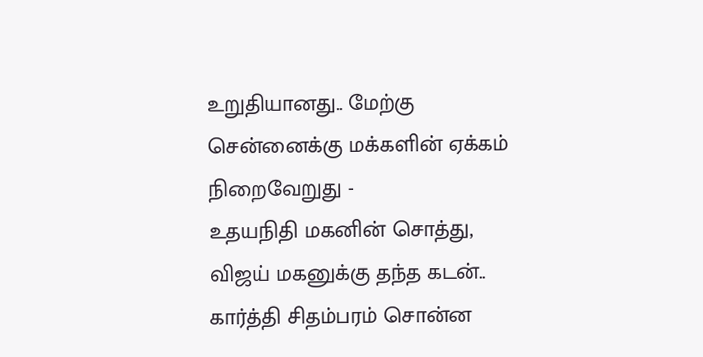உறுதியானது.. மேற்கு சென்னைக்கு மக்களின் ஏக்கம் நிறைவேறுது -
உதயநிதி மகனின் சொத்து, விஜய் மகனுக்கு தந்த கடன்.. கார்த்தி சிதம்பரம் சொன்ன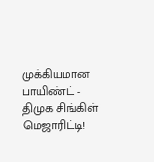முக்கியமான பாயிண்ட் -
திமுக சிங்கிள் மெஜாரிட்டி!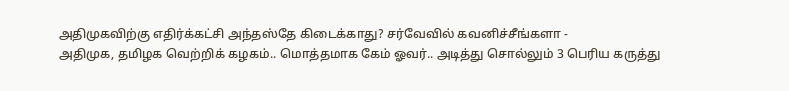அதிமுகவிற்கு எதிர்க்கட்சி அந்தஸ்தே கிடைக்காது? சர்வேவில் கவனிச்சீங்களா -
அதிமுக, தமிழக வெற்றிக் கழகம்.. மொத்தமாக கேம் ஓவர்.. அடித்து சொல்லும் 3 பெரிய கருத்து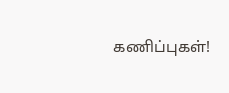கணிப்புகள்!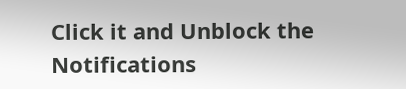Click it and Unblock the Notifications